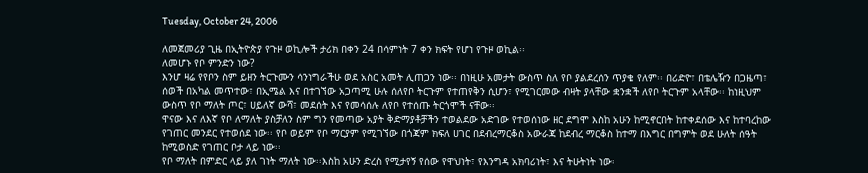Tuesday, October 24, 2006

ለመጀመሪያ ጊዜ በኢትዮጵያ የጉዞ ወኪሎች ታሪክ በቀን 24 በሳምነት 7 ቀን ክፍት የሆነ የጉዞ ወኪል፡፡
ለመሆኑ የቦ ምንድን ነው?
እንሆ ዛሬ የየቦን ስም ይዘን ትርጉሙን ሳንነግራችሁ ወደ አስር አመት ሊጠጋን ነው፡፡ በነዚሁ አመታት ውስጥ ስለ የቦ ያልደረሰን ጥያቄ የለም፡፡ በሪድዮ፣ በቴሌዥን በጋዜጣ፣ ሰወች በአካል መጥተው፣ በኢሜል እና በተገኘው አጋጣሚ ሁሉ ሰለየቦ ትርጉም የተጠየቅን ሲሆን፣ የሚገርመው ብዛት ያላቸው ቋንቋች ለየቦ ትርጉም አላቸው፡፡ ከነዚህም ውስጥ የቦ ማለት ጦር፣ ሀይለኛ ውሻ፣ መደሰት እና የመሳሰሉ ለየቦ የተሰጡ ትርጎሞች ናቸው፡፡
ዋናው እና ለእኛ የቦ ለማለት ያስቻለን ስም ግን የመጣው አያት ቅድማያቶቻችን ተወልደው አድገው የተወሰነው ዘር ደግሞ እስከ አሁን ከሚኖርበት ከተቀደሰው እና ከተባረከው የገጠር መንደር የተወሰደ ነው፡፡ የቦ ወይም የቦ ማርያም የሚገኘው በጎጃም ክፍለ ሀገር በደብረማርቆስ አውራጃ ከደብረ ማርቆስ ከተማ በእግር በግምት ወደ ሁለት ሰዓት ከሚወስድ የገጠር ቦታ ላይ ነው፡፡
የቦ ማለት በምድር ላይ ያለ ገነት ማለት ነው፡፡እስከ አሁን ድረስ የሚታየኝ የሰው የዋህነት፣ የእንግዳ አክባሪነት፣ እና ትሁትነት ነው፡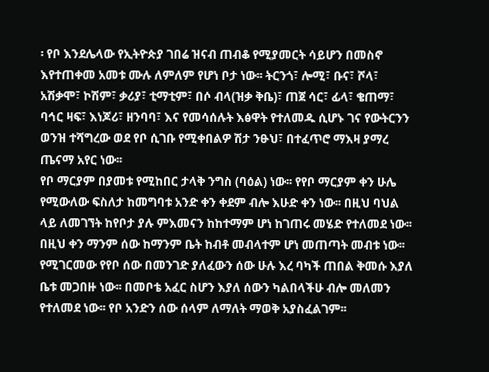፡ የቦ እንደሌላው የኢትዮጵያ ገበሬ ዝናብ ጠብቆ የሚያመርት ሳይሆን በመስኖ እየተጠቀመ አመቱ ሙሉ ለምለም የሆነ ቦታ ነው፡፡ ትርንጎ፣ ሎሚ፣ ቡና፣ ሾላ፣ አሽቃሞ፣ ኮሽም፣ ቃሪያ፣ ቲማቲም፣ በሶ ብላ(ዝቃ ቅቤ)፣ ጠጀ ሳር፣ ፊላ፣ ቄጠማ፣ ባኅር ዛፍ፣ እነጆሪ፣ ዘንባባ፣ እና የመሳሰሉት እፅዋት የተለመዱ ሲሆኑ ገና የውትርንን ወንዝ ተሻግረው ወደ የቦ ሲገቡ የሚቀበልዎ ሽታ ንፁህ፣ በተፈጥሮ ማእዛ ያማረ ጤናማ አየር ነው፡፡
የቦ ማርያም በያመቱ የሚከበር ታላቅ ንግስ (ባዕል) ነው፡፡ የየቦ ማርያም ቀን ሁሌ የሚውለው ፍስለታ ከመግባቱ አንድ ቀን ቀደም ብሎ እሁድ ቀን ነው፡፡ በዚህ ባህል ላይ ለመገኘት ከየቦታ ያሉ ምእመናን ከከተማም ሆነ ከገጠሩ መሄድ የተለመደ ነው፡፡ በዚህ ቀን ማንም ሰው ከማንም ቤት ከብቶ መብላተም ሆነ መጠጣት መብቱ ነው፡፡ የሚገርመው የየቦ ሰው በመንገድ ያለፈውን ሰው ሁሉ እረ ባካች ጠበል ቅመሱ እያለ ቤቱ መጋበዙ ነው፡፡ በመቦቴ አፈር ስሆን እያለ ሰውን ካልበላችሁ ብሎ መለመን የተለመደ ነው፡፡ የቦ አንድን ሰው ሰላም ለማለት ማወቅ አያስፈልገም፡፡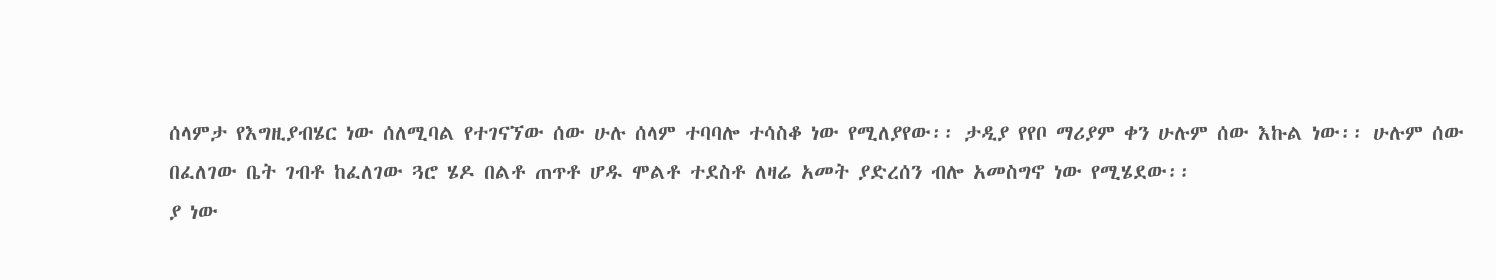ሰላምታ የእግዚያብሄር ነው ሰለሚባል የተገናኘው ሰው ሁሉ ሰላም ተባባሎ ተሳስቆ ነው የሚለያየው፡፡ ታዲያ የየቦ ማሪያም ቀን ሁሉም ሰው እኩል ነው፡፡ ሁሉም ሰው በፈለገው ቤት ገብቶ ከፈለገው ጓሮ ሄዶ በልቶ ጠጥቶ ሆዱ ሞልቶ ተደስቶ ለዛሬ አመት ያድረሰን ብሎ አመስግኖ ነው የሚሄደው፡፡
ያ ነው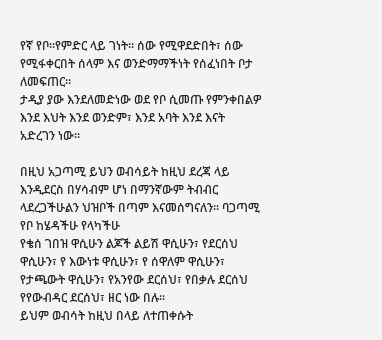የኛ የቦ፡፡የምድር ላይ ገነት፡፡ ሰው የሚዋደድበት፣ ሰው የሚፋቀርበት ሰላም እና ወንድማማችነት የሰፈነበት ቦታ ለመፍጠር፡፡
ታዲያ ያው እንደለመድነው ወደ የቦ ሲመጡ የምንቀበልዎ እንደ እህት እንደ ወንድም፣ እንደ አባት እንደ እናት አድረገን ነው፡፡

በዚህ አጋጣሚ ይህን ወብሳይት ከዚህ ደረጃ ላይ እንዲደርስ በሃሳብም ሆነ በማንኛውም ትብብር ላደረጋችሁልን ህዝቦች በጣም እናመሰግናለን፡፡ ባጋጣሚ የቦ ከሄዳችሁ የላካችሁ
የቄሰ ገበዝ ዋሲሁን ልጆች ልይሽ ዋሲሁን፣ የደርሰህ ዋሲሁን፣ የ እውነቱ ዋሲሁን፣ የ ሰዋለም ዋሲሁን፣ የታጫውት ዋሲሁን፣ የአንየው ደርሰህ፣ የበቃሉ ደርሰህ የየውብዳር ደርሰህ፣ ዘር ነው በሉ፡፡
ይህም ወብሳት ከዚህ በላይ ለተጠቀሱት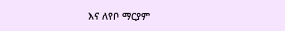እና ለየቦ ማርያም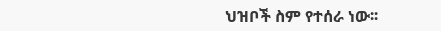ህዝቦች ስም የተሰራ ነው፡፡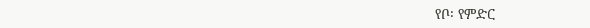የቦ፡ የምድር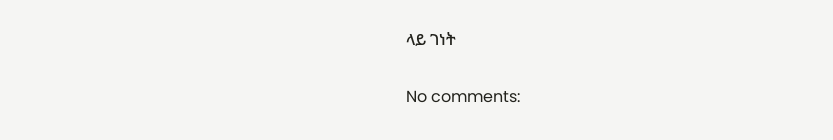ላይ ገነት

No comments: